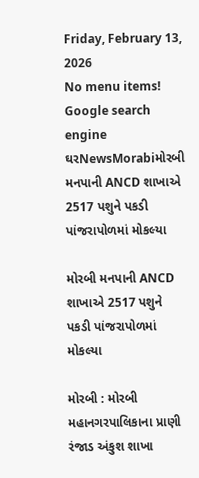Friday, February 13, 2026
No menu items!
Google search engine
ઘરNewsMorabiમોરબી મનપાની ANCD શાખાએ 2517 પશુને પકડી પાંજરાપોળમાં મોકલ્યા

મોરબી મનપાની ANCD શાખાએ 2517 પશુને પકડી પાંજરાપોળમાં મોકલ્યા

મોરબી : મોરબી મહાનગરપાલિકાના પ્રાણી રંજાડ અંકુશ શાખા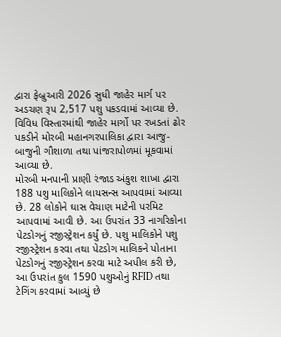દ્વારા ફેબ્રુઆરી 2026 સુધી જાહેર માર્ગ પર અડચણ રૂપ 2,517 પશુ પકડવામાં આવ્યા છે. વિવિધ વિસ્તારમાંથી જાહેર માર્ગો પર રખડતાં ઢોર પકડીને મોરબી મહાનગરપાલિકા દ્વારા આજુ-બાજુની ગૌશાળા તથા પાંજરાપોળમાં મૂકવામાં આવ્યા છે.
મોરબી મનપાની પ્રાણી રંજાડ અંકુશ શાખા દ્વારા 188 પશુ માલિકોને લાયસન્સ આપવામાં આવ્યા છે. 28 લોકોને ઘાસ વેચાણ માટેની પરમિટ આપવામાં આવી છે. આ ઉપરાંત 33 નાગરિકોના પેટડોગનું રજીસ્ટ્રેશન કર્યું છે. પશુ માલિકોને પશુ રજીસ્ટ્રેશન કરવા તથા પેટડોગ માલિકને પોતાના પેટડોગનું રજીસ્ટ્રેશન કરવા માટે અપીલ કરી છે, આ ઉપરાંત કુલ 1590 પશુઓનું RFID તથા ટેગિંગ કરવામાં આવ્યું છે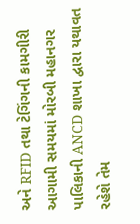અને RFID તથા ટેગિંગની કામગીરી આગામી સમયમાં મોરબી મહાનગર પાલિકાની ANCD શાખા દ્વારા યથાવત રહેશે તેમ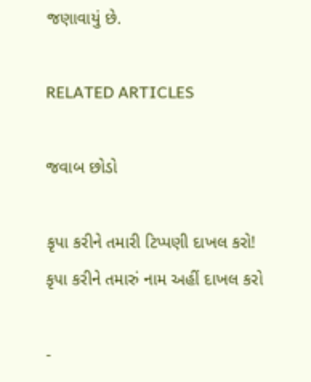જણાવાયું છે.

RELATED ARTICLES

જવાબ છોડો

કૃપા કરીને તમારી ટિપ્પણી દાખલ કરો!
કૃપા કરીને તમારું નામ અહીં દાખલ કરો

-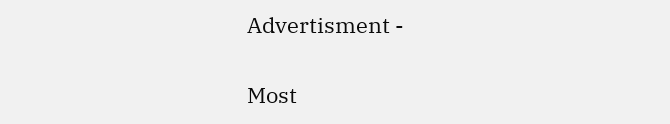Advertisment -

Most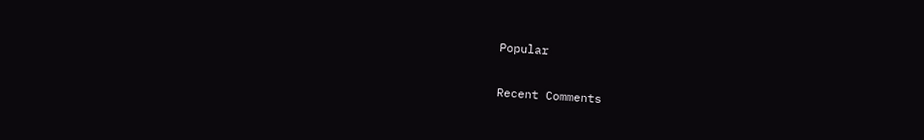Popular

Recent Comments